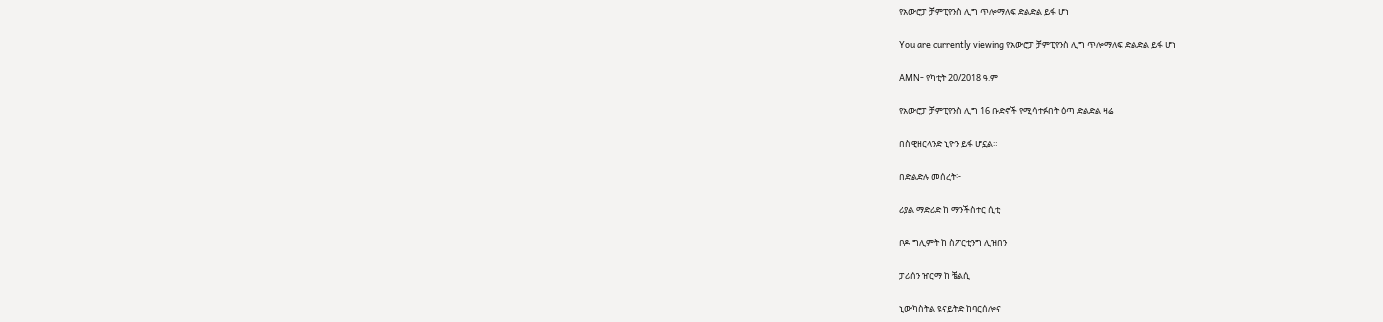የአውሮፓ ቻምፒየንስ ሊግ ጥሎማለፍ ድልድል ይፋ ሆነ

You are currently viewing የአውሮፓ ቻምፒየንስ ሊግ ጥሎማለፍ ድልድል ይፋ ሆነ

AMN- የካቲት 20/2018 ዓ.ም

የአውሮፓ ቻምፒየንስ ሊግ 16 ቡድኖች የሚሳተፉበት ዕጣ ድልድል ዛሬ

በስዊዘርላንድ ኒዮን ይፋ ሆኗል።

በድልድሉ መሰረት፦

ሪያል ማድሪድ ከ ማንችስተር ሲቲ

ቦዶ ግሊምት ከ ስፖርቲንግ ሊዝበን

ፓሪሰን ዠርማ ከ ቼልሲ

ኒውካስትል ዩናይትድ ከባርሰሎና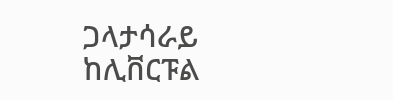ጋላታሳራይ ከሊቨርፑል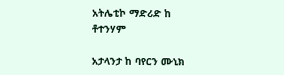አትሌቲኮ ማድሪድ ከ ቶተንሃም

አታላንታ ከ ባየርን ሙኒክ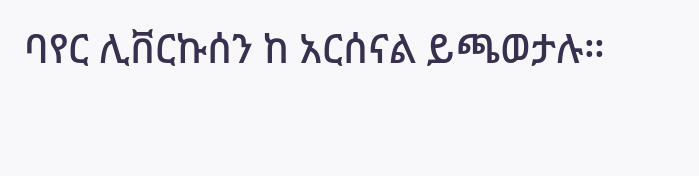ባየር ሊቨርኩሰን ከ አርሰናል ይጫወታሉ።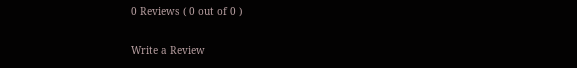0 Reviews ( 0 out of 0 )

Write a Review